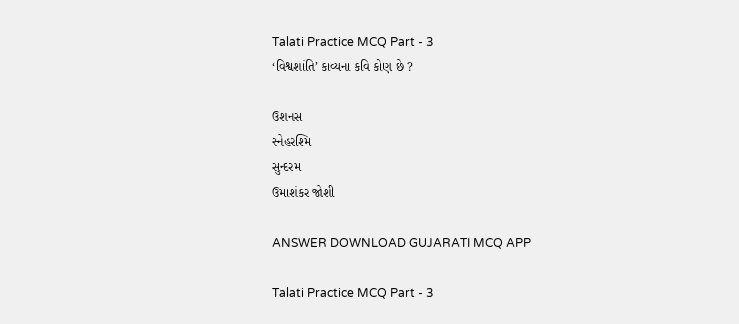Talati Practice MCQ Part - 3
‘વિશ્વશાંતિ’ કાવ્યના કવિ કોણ છે ?

ઉશનસ
સ્નેહરશ્મિ
સુન્દરમ
ઉમાશંકર જોશી

ANSWER DOWNLOAD GUJARATI MCQ APP

Talati Practice MCQ Part - 3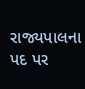રાજ્યપાલના પદ પર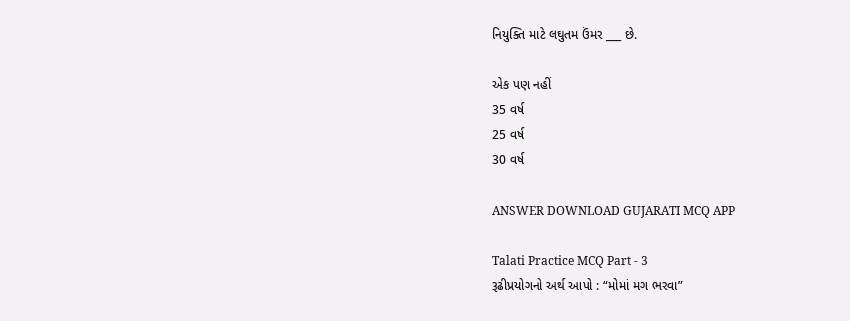નિયુક્તિ માટે લઘુતમ ઉંમર ___ છે.

એક પણ નહીં
35 વર્ષ
25 વર્ષ
30 વર્ષ

ANSWER DOWNLOAD GUJARATI MCQ APP

Talati Practice MCQ Part - 3
રૂઢીપ્રયોગનો અર્થ આપો : “મોમાં મગ ભરવા”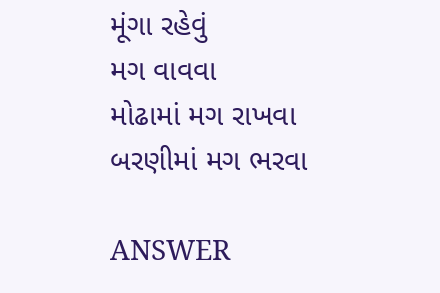મૂંગા રહેવું
મગ વાવવા
મોઢામાં મગ રાખવા
બરણીમાં મગ ભરવા

ANSWER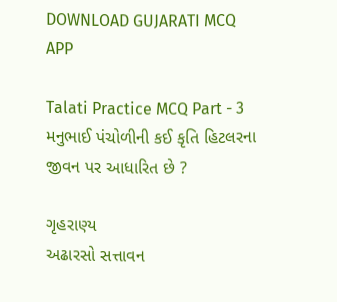DOWNLOAD GUJARATI MCQ APP

Talati Practice MCQ Part - 3
મનુભાઈ પંચોળીની કઈ કૃતિ હિટલરના જીવન પર આધારિત છે ?

ગૃહરાણ્ય
અઢારસો સત્તાવન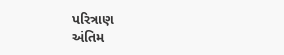પરિત્રાણ
અંતિમ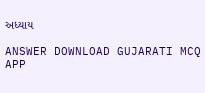અધ્યાય

ANSWER DOWNLOAD GUJARATI MCQ APP